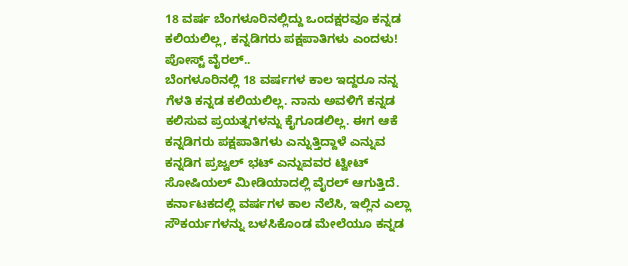18 ವರ್ಷ ಬೆಂಗಳೂರಿನಲ್ಲಿದ್ದು ಒಂದಕ್ಷರವೂ ಕನ್ನಡ ಕಲಿಯಲಿಲ್ಲ, ಕನ್ನಡಿಗರು ಪಕ್ಷಪಾತಿಗಳು ಎಂದಳು! ಪೋಸ್ಟ್ ವೈರಲ್..
ಬೆಂಗಳೂರಿನಲ್ಲಿ 18 ವರ್ಷಗಳ ಕಾಲ ಇದ್ದರೂ ನನ್ನ ಗೆಳತಿ ಕನ್ನಡ ಕಲಿಯಲಿಲ್ಲ. ನಾನು ಅವಳಿಗೆ ಕನ್ನಡ ಕಲಿಸುವ ಪ್ರಯತ್ನಗಳನ್ನು ಕೈಗೂಡಲಿಲ್ಲ. ಈಗ ಆಕೆ ಕನ್ನಡಿಗರು ಪಕ್ಷಪಾತಿಗಳು ಎನ್ನುತ್ತಿದ್ದಾಳೆ ಎನ್ನುವ ಕನ್ನಡಿಗ ಪ್ರಜ್ವಲ್ ಭಟ್ ಎನ್ನುವವರ ಟ್ವೀಟ್ ಸೋಷಿಯಲ್ ಮೀಡಿಯಾದಲ್ಲಿ ವೈರಲ್ ಆಗುತ್ತಿದೆ. ಕರ್ನಾಟಕದಲ್ಲಿ ವರ್ಷಗಳ ಕಾಲ ನೆಲೆಸಿ, ಇಲ್ಲಿನ ಎಲ್ಲಾ ಸೌಕರ್ಯಗಳನ್ನು ಬಳಸಿಕೊಂಡ ಮೇಲೆಯೂ ಕನ್ನಡ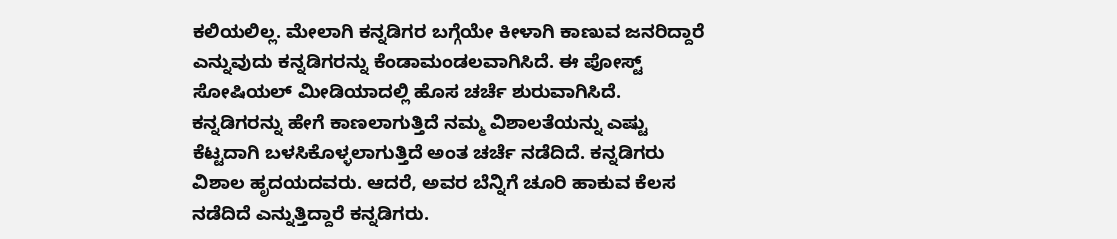ಕಲಿಯಲಿಲ್ಲ. ಮೇಲಾಗಿ ಕನ್ನಡಿಗರ ಬಗ್ಗೆಯೇ ಕೀಳಾಗಿ ಕಾಣುವ ಜನರಿದ್ದಾರೆ ಎನ್ನುವುದು ಕನ್ನಡಿಗರನ್ನು ಕೆಂಡಾಮಂಡಲವಾಗಿಸಿದೆ. ಈ ಪೋಸ್ಟ್ ಸೋಷಿಯಲ್ ಮೀಡಿಯಾದಲ್ಲಿ ಹೊಸ ಚರ್ಚೆ ಶುರುವಾಗಿಸಿದೆ. ಕನ್ನಡಿಗರನ್ನು ಹೇಗೆ ಕಾಣಲಾಗುತ್ತಿದೆ ನಮ್ಮ ವಿಶಾಲತೆಯನ್ನು ಎಷ್ಟು ಕೆಟ್ಟದಾಗಿ ಬಳಸಿಕೊಳ್ಳಲಾಗುತ್ತಿದೆ ಅಂತ ಚರ್ಚೆ ನಡೆದಿದೆ. ಕನ್ನಡಿಗರು ವಿಶಾಲ ಹೃದಯದವರು. ಆದರೆ, ಅವರ ಬೆನ್ನಿಗೆ ಚೂರಿ ಹಾಕುವ ಕೆಲಸ ನಡೆದಿದೆ ಎನ್ನುತ್ತಿದ್ದಾರೆ ಕನ್ನಡಿಗರು.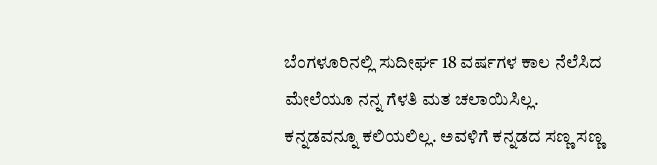ಬೆಂಗಳೂರಿನಲ್ಲಿ ಸುದೀರ್ಘ 18 ವರ್ಷಗಳ ಕಾಲ ನೆಲೆಸಿದ ಮೇಲೆಯೂ ನನ್ನ ಗೆಳತಿ ಮತ ಚಲಾಯಿಸಿಲ್ಲ. ಕನ್ನಡವನ್ನೂ ಕಲಿಯಲಿಲ್ಲ. ಅವಳಿಗೆ ಕನ್ನಡದ ಸಣ್ಣ ಸಣ್ಣ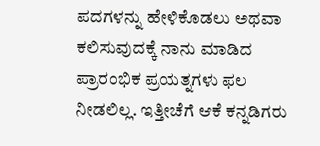ಪದಗಳನ್ನು ಹೇಳಿಕೊಡಲು ಅಥವಾ ಕಲಿಸುವುದಕ್ಕೆ ನಾನು ಮಾಡಿದ ಪ್ರಾರಂಭಿಕ ಪ್ರಯತ್ನಗಳು ಫಲ ನೀಡಲಿಲ್ಲ. ಇತ್ತೀಚೆಗೆ ಆಕೆ ಕನ್ನಡಿಗರು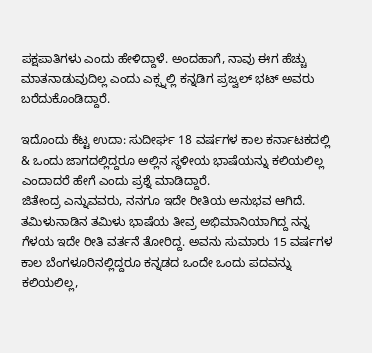ಪಕ್ಷಪಾತಿಗಳು ಎಂದು ಹೇಳಿದ್ದಾಳೆ. ಅಂದಹಾಗೆ, ನಾವು ಈಗ ಹೆಚ್ಚು ಮಾತನಾಡುವುದಿಲ್ಲ ಎಂದು ಎಕ್ಸ್ನಲ್ಲಿ ಕನ್ನಡಿಗ ಪ್ರಜ್ವಲ್ ಭಟ್ ಅವರು ಬರೆದುಕೊಂಡಿದ್ದಾರೆ.

ಇದೊಂದು ಕೆಟ್ಟ ಉದಾ: ಸುದೀರ್ಘ 18 ವರ್ಷಗಳ ಕಾಲ ಕರ್ನಾಟಕದಲ್ಲಿ & ಒಂದು ಜಾಗದಲ್ಲಿದ್ದರೂ ಅಲ್ಲಿನ ಸ್ಥಳೀಯ ಭಾಷೆಯನ್ನು ಕಲಿಯಲಿಲ್ಲ ಎಂದಾದರೆ ಹೇಗೆ ಎಂದು ಪ್ರಶ್ನೆ ಮಾಡಿದ್ದಾರೆ.
ಜಿತೇಂದ್ರ ಎನ್ನುವವರು, ನನಗೂ ಇದೇ ರೀತಿಯ ಅನುಭವ ಆಗಿದೆ. ತಮಿಳುನಾಡಿನ ತಮಿಳು ಭಾಷೆಯ ತೀವ್ರ ಅಭಿಮಾನಿಯಾಗಿದ್ದ ನನ್ನ ಗೆಳಯ ಇದೇ ರೀತಿ ವರ್ತನೆ ತೋರಿದ್ದ. ಅವನು ಸುಮಾರು 15 ವರ್ಷಗಳ ಕಾಲ ಬೆಂಗಳೂರಿನಲ್ಲಿದ್ದರೂ ಕನ್ನಡದ ಒಂದೇ ಒಂದು ಪದವನ್ನು ಕಲಿಯಲಿಲ್ಲ,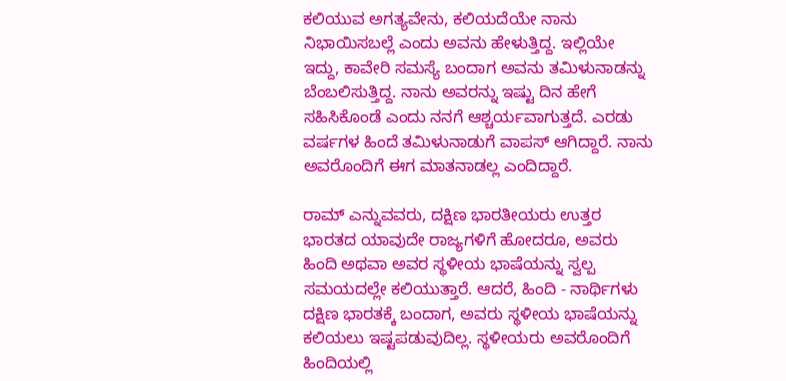ಕಲಿಯುವ ಅಗತ್ಯವೇನು, ಕಲಿಯದೆಯೇ ನಾನು ನಿಭಾಯಿಸಬಲ್ಲೆ ಎಂದು ಅವನು ಹೇಳುತ್ತಿದ್ದ. ಇಲ್ಲಿಯೇ ಇದ್ದು, ಕಾವೇರಿ ಸಮಸ್ಯೆ ಬಂದಾಗ ಅವನು ತಮಿಳುನಾಡನ್ನು ಬೆಂಬಲಿಸುತ್ತಿದ್ದ. ನಾನು ಅವರನ್ನು ಇಷ್ಟು ದಿನ ಹೇಗೆ ಸಹಿಸಿಕೊಂಡೆ ಎಂದು ನನಗೆ ಆಶ್ಚರ್ಯವಾಗುತ್ತದೆ. ಎರಡು ವರ್ಷಗಳ ಹಿಂದೆ ತಮಿಳುನಾಡುಗೆ ವಾಪಸ್ ಆಗಿದ್ದಾರೆ. ನಾನು ಅವರೊಂದಿಗೆ ಈಗ ಮಾತನಾಡಲ್ಲ ಎಂದಿದ್ದಾರೆ.

ರಾಮ್ ಎನ್ನುವವರು, ದಕ್ಷಿಣ ಭಾರತೀಯರು ಉತ್ತರ ಭಾರತದ ಯಾವುದೇ ರಾಜ್ಯಗಳಿಗೆ ಹೋದರೂ, ಅವರು ಹಿಂದಿ ಅಥವಾ ಅವರ ಸ್ಥಳೀಯ ಭಾಷೆಯನ್ನು ಸ್ವಲ್ಪ ಸಮಯದಲ್ಲೇ ಕಲಿಯುತ್ತಾರೆ. ಆದರೆ, ಹಿಂದಿ - ನಾರ್ಥಿಗಳು ದಕ್ಷಿಣ ಭಾರತಕ್ಕೆ ಬಂದಾಗ, ಅವರು ಸ್ಥಳೀಯ ಭಾಷೆಯನ್ನು ಕಲಿಯಲು ಇಷ್ಟಪಡುವುದಿಲ್ಲ. ಸ್ಥಳೀಯರು ಅವರೊಂದಿಗೆ ಹಿಂದಿಯಲ್ಲಿ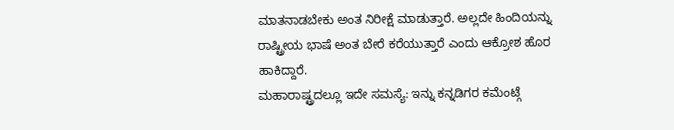ಮಾತನಾಡಬೇಕು ಅಂತ ನಿರೀಕ್ಷೆ ಮಾಡುತ್ತಾರೆ. ಅಲ್ಲದೇ ಹಿಂದಿಯನ್ನು ರಾಷ್ಟ್ರೀಯ ಭಾಷೆ ಅಂತ ಬೇರೆ ಕರೆಯುತ್ತಾರೆ ಎಂದು ಆಕ್ರೋಶ ಹೊರ ಹಾಕಿದ್ದಾರೆ.
ಮಹಾರಾಷ್ಟ್ರದಲ್ಲೂ ಇದೇ ಸಮಸ್ಯೆ: ಇನ್ನು ಕನ್ನಡಿಗರ ಕಮೆಂಟ್ಗೆ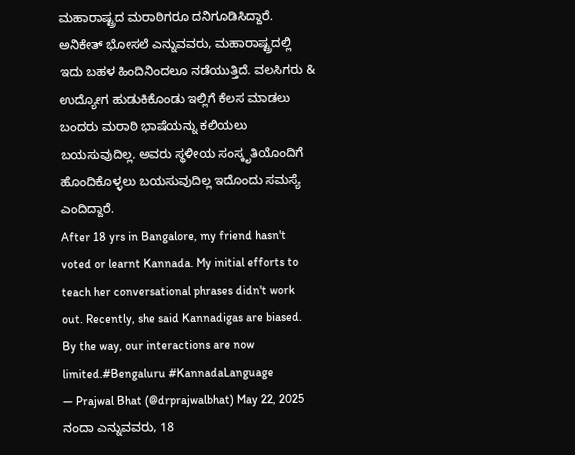ಮಹಾರಾಷ್ಟ್ರದ ಮರಾಠಿಗರೂ ದನಿಗೂಡಿಸಿದ್ದಾರೆ. ಅನಿಕೇತ್ ಭೋಸಲೆ ಎನ್ನುವವರು, ಮಹಾರಾಷ್ಟ್ರದಲ್ಲಿ ಇದು ಬಹಳ ಹಿಂದಿನಿಂದಲೂ ನಡೆಯುತ್ತಿದೆ. ವಲಸಿಗರು & ಉದ್ಯೋಗ ಹುಡುಕಿಕೊಂಡು ಇಲ್ಲಿಗೆ ಕೆಲಸ ಮಾಡಲು ಬಂದರು ಮರಾಠಿ ಭಾಷೆಯನ್ನು ಕಲಿಯಲು ಬಯಸುವುದಿಲ್ಲ. ಅವರು ಸ್ಥಳೀಯ ಸಂಸ್ಕೃತಿಯೊಂದಿಗೆ ಹೊಂದಿಕೊಳ್ಳಲು ಬಯಸುವುದಿಲ್ಲ ಇದೊಂದು ಸಮಸ್ಯೆ ಎಂದಿದ್ದಾರೆ.
After 18 yrs in Bangalore, my friend hasn't voted or learnt Kannada. My initial efforts to teach her conversational phrases didn't work out. Recently, she said Kannadigas are biased. By the way, our interactions are now limited.#Bengaluru #KannadaLanguage
— Prajwal Bhat (@drprajwalbhat) May 22, 2025
ನಂದಾ ಎನ್ನುವವರು, 18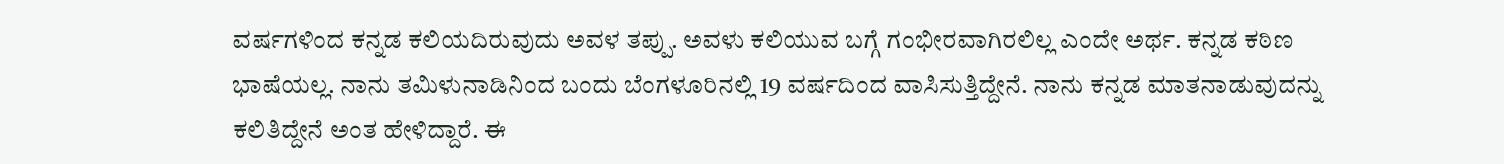ವರ್ಷಗಳಿಂದ ಕನ್ನಡ ಕಲಿಯದಿರುವುದು ಅವಳ ತಪ್ಪು. ಅವಳು ಕಲಿಯುವ ಬಗ್ಗೆ ಗಂಭೀರವಾಗಿರಲಿಲ್ಲ ಎಂದೇ ಅರ್ಥ. ಕನ್ನಡ ಕಠಿಣ ಭಾಷೆಯಲ್ಲ. ನಾನು ತಮಿಳುನಾಡಿನಿಂದ ಬಂದು ಬೆಂಗಳೂರಿನಲ್ಲಿ 19 ವರ್ಷದಿಂದ ವಾಸಿಸುತ್ತಿದ್ದೇನೆ. ನಾನು ಕನ್ನಡ ಮಾತನಾಡುವುದನ್ನು ಕಲಿತಿದ್ದೇನೆ ಅಂತ ಹೇಳಿದ್ದಾರೆ. ಈ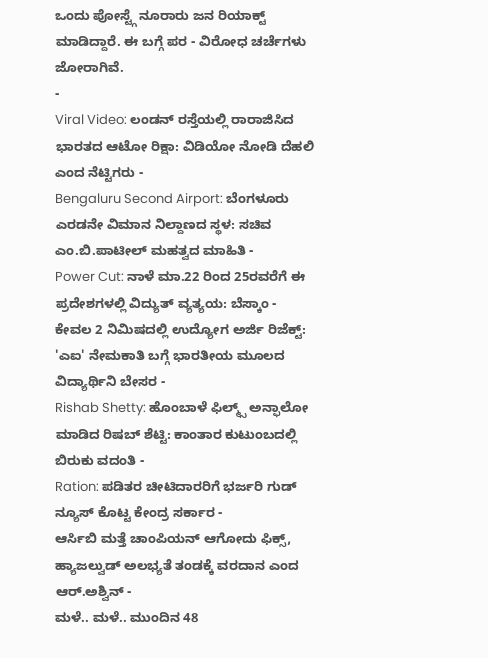ಒಂದು ಪೋಸ್ಟ್ಗೆ ನೂರಾರು ಜನ ರಿಯಾಕ್ಟ್ ಮಾಡಿದ್ದಾರೆ. ಈ ಬಗ್ಗೆ ಪರ - ವಿರೋಧ ಚರ್ಚೆಗಳು ಜೋರಾಗಿವೆ.
-
Viral Video: ಲಂಡನ್ ರಸ್ತೆಯಲ್ಲಿ ರಾರಾಜಿಸಿದ ಭಾರತದ ಆಟೋ ರಿಕ್ಷಾ: ವಿಡಿಯೋ ನೋಡಿ ದೆಹಲಿ ಎಂದ ನೆಟ್ಟಿಗರು -
Bengaluru Second Airport: ಬೆಂಗಳೂರು ಎರಡನೇ ವಿಮಾನ ನಿಲ್ದಾಣದ ಸ್ಥಳ: ಸಚಿವ ಎಂ.ಬಿ.ಪಾಟೀಲ್ ಮಹತ್ವದ ಮಾಹಿತಿ -
Power Cut: ನಾಳೆ ಮಾ.22 ರಿಂದ 25ರವರೆಗೆ ಈ ಪ್ರದೇಶಗಳಲ್ಲಿ ವಿದ್ಯುತ್ ವ್ಯತ್ಯಯ: ಬೆಸ್ಕಾಂ -
ಕೇವಲ 2 ನಿಮಿಷದಲ್ಲಿ ಉದ್ಯೋಗ ಅರ್ಜಿ ರಿಜೆಕ್ಟ್: 'ಎಐ' ನೇಮಕಾತಿ ಬಗ್ಗೆ ಭಾರತೀಯ ಮೂಲದ ವಿದ್ಯಾರ್ಥಿನಿ ಬೇಸರ -
Rishab Shetty: ಹೊಂಬಾಳೆ ಫಿಲ್ಮ್ಸ್ ಅನ್ಫಾಲೋ ಮಾಡಿದ ರಿಷಬ್ ಶೆಟ್ಟಿ: ಕಾಂತಾರ ಕುಟುಂಬದಲ್ಲಿ ಬಿರುಕು ವದಂತಿ -
Ration: ಪಡಿತರ ಚೀಟಿದಾರರಿಗೆ ಭರ್ಜರಿ ಗುಡ್ ನ್ಯೂಸ್ ಕೊಟ್ಟ ಕೇಂದ್ರ ಸರ್ಕಾರ -
ಆರ್ಸಿಬಿ ಮತ್ತೆ ಚಾಂಪಿಯನ್ ಆಗೋದು ಫಿಕ್ಸ್, ಹ್ಯಾಜಲ್ವುಡ್ ಅಲಭ್ಯತೆ ತಂಡಕ್ಕೆ ವರದಾನ ಎಂದ ಆರ್.ಅಶ್ವಿನ್ -
ಮಳೆ.. ಮಳೆ.. ಮುಂದಿನ 48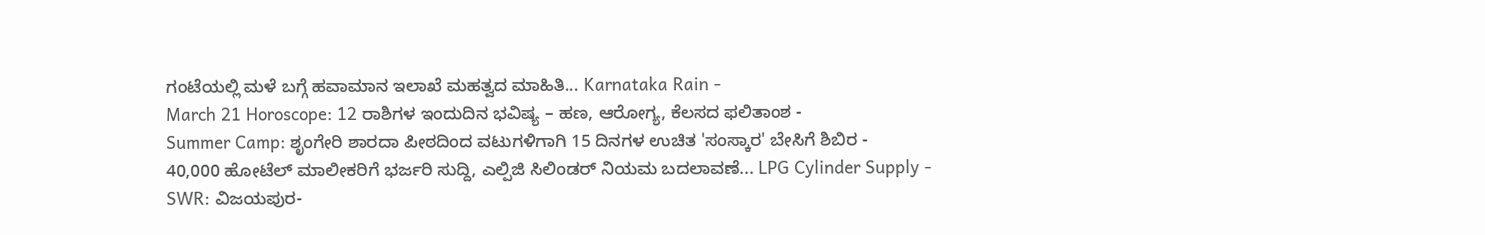ಗಂಟೆಯಲ್ಲಿ ಮಳೆ ಬಗ್ಗೆ ಹವಾಮಾನ ಇಲಾಖೆ ಮಹತ್ವದ ಮಾಹಿತಿ... Karnataka Rain -
March 21 Horoscope: 12 ರಾಶಿಗಳ ಇಂದುದಿನ ಭವಿಷ್ಯ – ಹಣ, ಆರೋಗ್ಯ, ಕೆಲಸದ ಫಲಿತಾಂಶ -
Summer Camp: ಶೃಂಗೇರಿ ಶಾರದಾ ಪೀಠದಿಂದ ವಟುಗಳಿಗಾಗಿ 15 ದಿನಗಳ ಉಚಿತ 'ಸಂಸ್ಕಾರ' ಬೇಸಿಗೆ ಶಿಬಿರ -
40,000 ಹೋಟೆಲ್ ಮಾಲೀಕರಿಗೆ ಭರ್ಜರಿ ಸುದ್ದಿ, ಎಲ್ಪಿಜಿ ಸಿಲಿಂಡರ್ ನಿಯಮ ಬದಲಾವಣೆ... LPG Cylinder Supply -
SWR: ವಿಜಯಪುರ-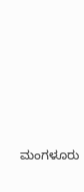ಮಂಗಳೂರು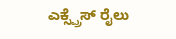ಎಕ್ಸ್ಪ್ರೆಸ್ ರೈಲು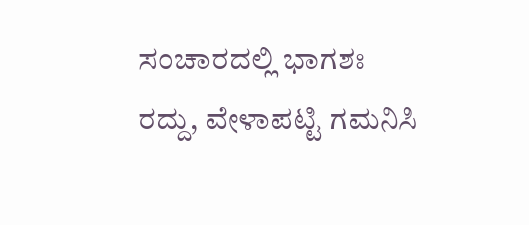ಸಂಚಾರದಲ್ಲಿ ಭಾಗಶಃ ರದ್ದು, ವೇಳಾಪಟ್ಟಿ ಗಮನಿಸಿ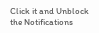Click it and Unblock the Notifications